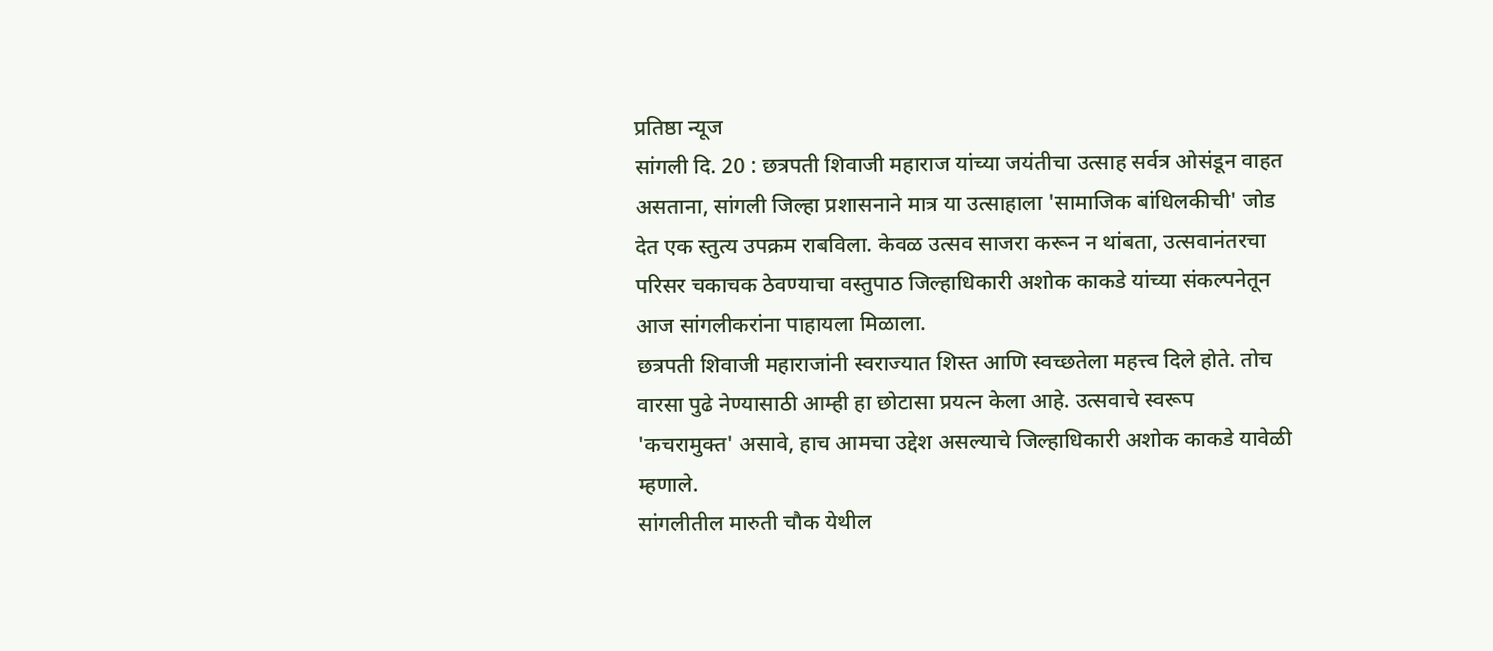प्रतिष्ठा न्यूज
सांगली दि. 20 : छत्रपती शिवाजी महाराज यांच्या जयंतीचा उत्साह सर्वत्र ओसंडून वाहत असताना, सांगली जिल्हा प्रशासनाने मात्र या उत्साहाला 'सामाजिक बांधिलकीची' जोड देत एक स्तुत्य उपक्रम राबविला. केवळ उत्सव साजरा करून न थांबता, उत्सवानंतरचा परिसर चकाचक ठेवण्याचा वस्तुपाठ जिल्हाधिकारी अशोक काकडे यांच्या संकल्पनेतून आज सांगलीकरांना पाहायला मिळाला.
छत्रपती शिवाजी महाराजांनी स्वराज्यात शिस्त आणि स्वच्छतेला महत्त्व दिले होते. तोच वारसा पुढे नेण्यासाठी आम्ही हा छोटासा प्रयत्न केला आहे. उत्सवाचे स्वरूप 'कचरामुक्त' असावे, हाच आमचा उद्देश असल्याचे जिल्हाधिकारी अशोक काकडे यावेळी म्हणाले.
सांगलीतील मारुती चौक येथील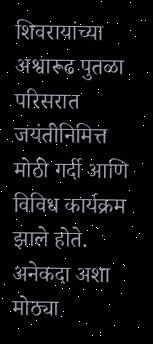शिवरायांच्या अश्वारूढ पुतळा परिसरात जयंतीनिमित्त मोठी गर्दी आणि विविध कार्यक्रम झाले होते. अनेकदा अशा मोठ्या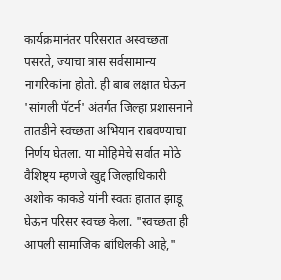कार्यक्रमानंतर परिसरात अस्वच्छता पसरते, ज्याचा त्रास सर्वसामान्य नागरिकांना होतो. ही बाब लक्षात घेऊन 'सांगली पॅटर्न' अंतर्गत जिल्हा प्रशासनाने तातडीने स्वच्छता अभियान राबवण्याचा निर्णय घेतला. या मोहिमेचे सर्वात मोठे वैशिष्ट्य म्हणजे खुद्द जिल्हाधिकारी अशोक काकडे यांनी स्वतः हातात झाडू घेऊन परिसर स्वच्छ केला. "स्वच्छता ही आपली सामाजिक बांधिलकी आहे,"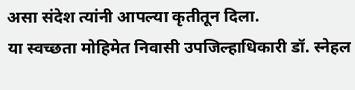असा संदेश त्यांनी आपल्या कृतीतून दिला.
या स्वच्छता मोहिमेत निवासी उपजिल्हाधिकारी डॉ. स्नेहल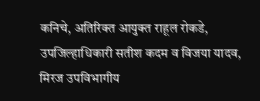कनिचे, अतिरिक्त आयुक्त राहूल रोकडे, उपजिल्हाधिकारी सतीश कदम व विजया यादव, मिरज उपविभागीय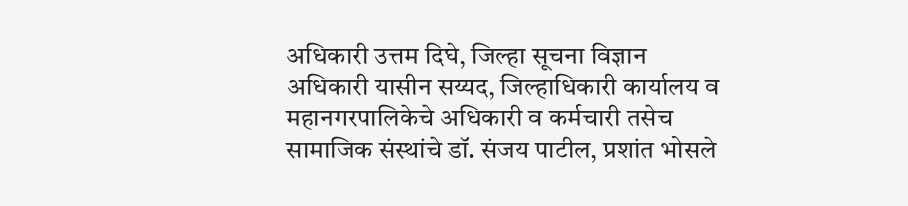अधिकारी उत्तम दिघे, जिल्हा सूचना विज्ञान अधिकारी यासीन सय्यद, जिल्हाधिकारी कार्यालय व महानगरपालिकेचे अधिकारी व कर्मचारी तसेच सामाजिक संस्थांचे डॉ. संजय पाटील, प्रशांत भोसले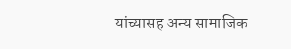यांच्यासह अन्य सामाजिक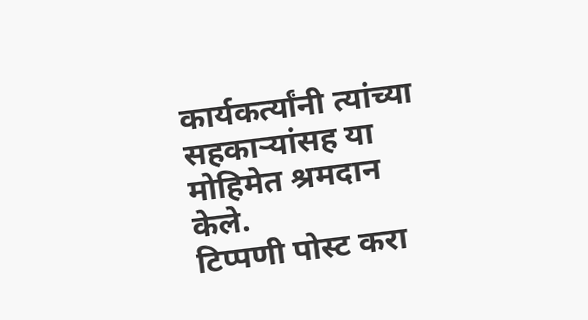कार्यकर्त्यांनी त्यांच्या सहकाऱ्यांसह या मोहिमेत श्रमदान केले.
टिप्पणी पोस्ट करा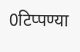0टिप्पण्या